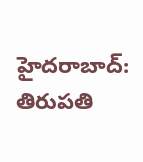హైదరాబాద్: తిరుపతి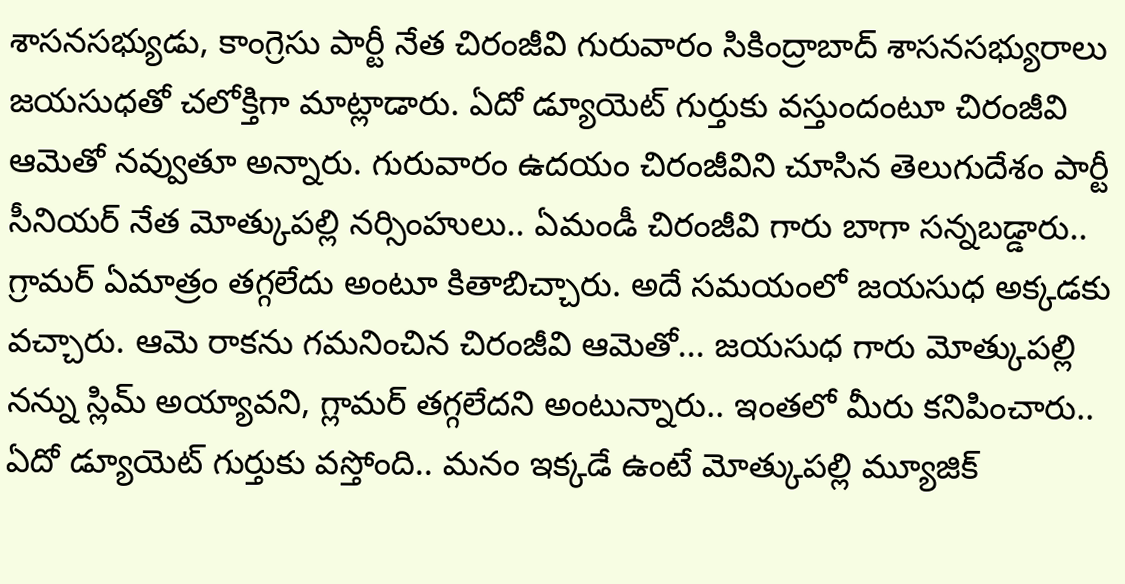శాసనసభ్యుడు, కాంగ్రెసు పార్టీ నేత చిరంజీవి గురువారం సికింద్రాబాద్ శాసనసభ్యురాలు జయసుధతో చలోక్తిగా మాట్లాడారు. ఏదో డ్యూయెట్ గుర్తుకు వస్తుందంటూ చిరంజీవి ఆమెతో నవ్వుతూ అన్నారు. గురువారం ఉదయం చిరంజీవిని చూసిన తెలుగుదేశం పార్టీ సీనియర్ నేత మోత్కుపల్లి నర్సింహులు.. ఏమండీ చిరంజీవి గారు బాగా సన్నబడ్డారు.. గ్రామర్ ఏమాత్రం తగ్గలేదు అంటూ కితాబిచ్చారు. అదే సమయంలో జయసుధ అక్కడకు వచ్చారు. ఆమె రాకను గమనించిన చిరంజీవి ఆమెతో... జయసుధ గారు మోత్కుపల్లి నన్ను స్లిమ్ అయ్యావని, గ్లామర్ తగ్గలేదని అంటున్నారు.. ఇంతలో మీరు కనిపించారు.. ఏదో డ్యూయెట్ గుర్తుకు వస్తోంది.. మనం ఇక్కడే ఉంటే మోత్కుపల్లి మ్యూజిక్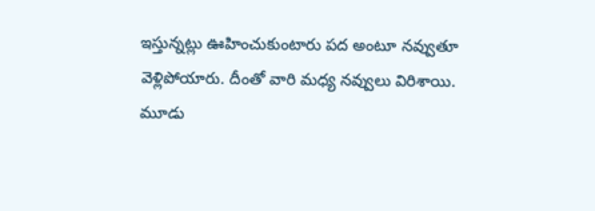ఇస్తున్నట్లు ఊహించుకుంటారు పద అంటూ నవ్వుతూ వెళ్లిపోయారు. దీంతో వారి మధ్య నవ్వులు విరిశాయి.
మూడు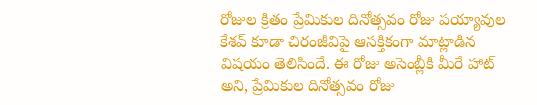రోజుల క్రితం ప్రేమికుల దినోత్సవం రోజు పయ్యావుల కేశవ్ కూడా చిరంజీవిపై ఆసక్తికంగా మాట్లాడిన విషయం తెలిసిందే. ఈ రోజు అసెంబ్లీకి మీరే హాట్ అని, ప్రేమికుల దినోత్సవం రోజు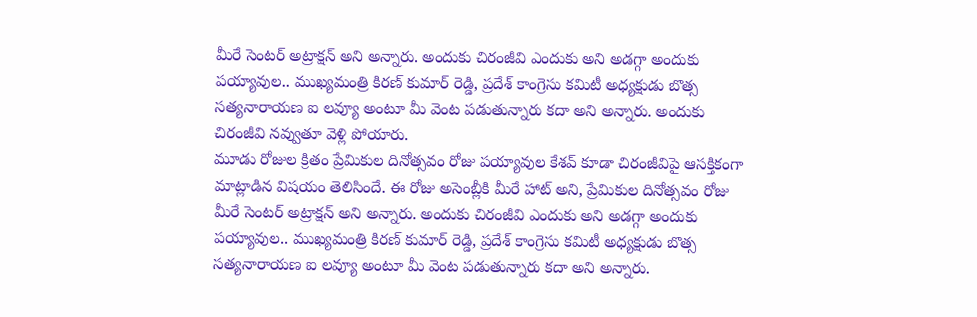మీరే సెంటర్ అట్రాక్షన్ అని అన్నారు. అందుకు చిరంజీవి ఎందుకు అని అడగ్గా అందుకు పయ్యావుల.. ముఖ్యమంత్రి కిరణ్ కుమార్ రెడ్డి, ప్రదేశ్ కాంగ్రెసు కమిటీ అధ్యక్షుడు బొత్స సత్యనారాయణ ఐ లవ్యూ అంటూ మీ వెంట పడుతున్నారు కదా అని అన్నారు. అందుకు చిరంజీవి నవ్వుతూ వెళ్లి పోయారు.
మూడు రోజుల క్రితం ప్రేమికుల దినోత్సవం రోజు పయ్యావుల కేశవ్ కూడా చిరంజీవిపై ఆసక్తికంగా మాట్లాడిన విషయం తెలిసిందే. ఈ రోజు అసెంబ్లీకి మీరే హాట్ అని, ప్రేమికుల దినోత్సవం రోజు మీరే సెంటర్ అట్రాక్షన్ అని అన్నారు. అందుకు చిరంజీవి ఎందుకు అని అడగ్గా అందుకు పయ్యావుల.. ముఖ్యమంత్రి కిరణ్ కుమార్ రెడ్డి, ప్రదేశ్ కాంగ్రెసు కమిటీ అధ్యక్షుడు బొత్స సత్యనారాయణ ఐ లవ్యూ అంటూ మీ వెంట పడుతున్నారు కదా అని అన్నారు.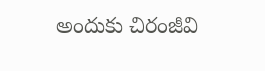అందుకు చిరంజీవి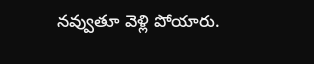నవ్వుతూ వెళ్లి పోయారు.